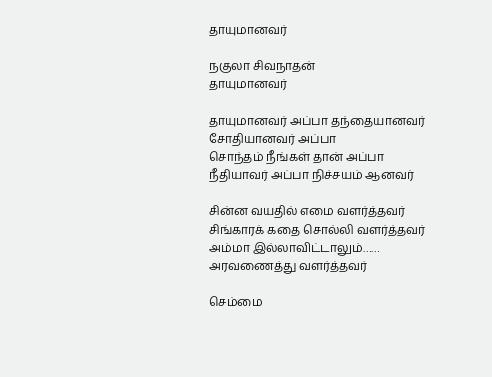தாயுமானவர்

நகுலா சிவநாதன்
தாயுமானவர்

தாயுமானவர் அப்பா தந்தையானவர்
சோதியானவர் அப்பா
சொந்தம் நீங்கள் தான் அப்பா
நீதியாவர் அப்பா நிச்சயம் ஆனவர்

சின்ன வயதில் எமை வளர்த்தவர்
சிங்காரக் கதை சொல்லி வளர்த்தவர்
அம்மா இல்லாவிட்டாலும்……
அரவணைத்து வளர்த்தவர்

செம்மை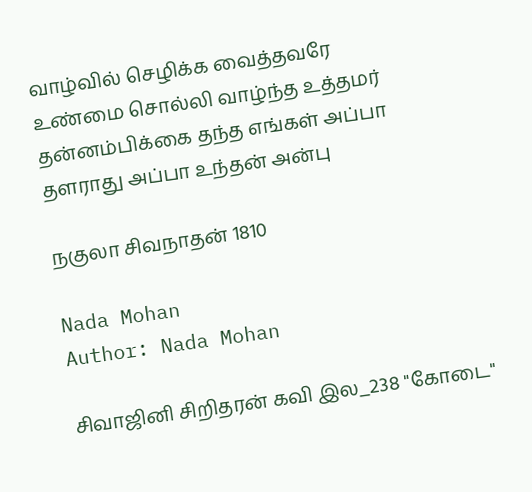வாழ்வில் செழிக்க வைத்தவரே
உண்மை சொல்லி வாழ்ந்த உத்தமர்
தன்னம்பிக்கை தந்த எங்கள் அப்பா
தளராது அப்பா உந்தன் அன்பு

நகுலா சிவநாதன் 1810

Nada Mohan
Author: Nada Mohan

சிவாஜினி சிறிதரன் கவி இல_238 "கோடை"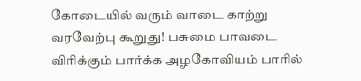கோடையில் வரும் வாடை காற்று வரவேற்பு கூறுது! பசுமை பாவடை விரிக்கும் பார்க்க அழகோவியம் பாரில்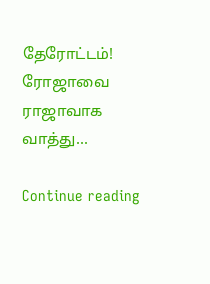தேரோட்டம்! ரோஜாவை ராஜாவாக வாத்து...

Continue reading